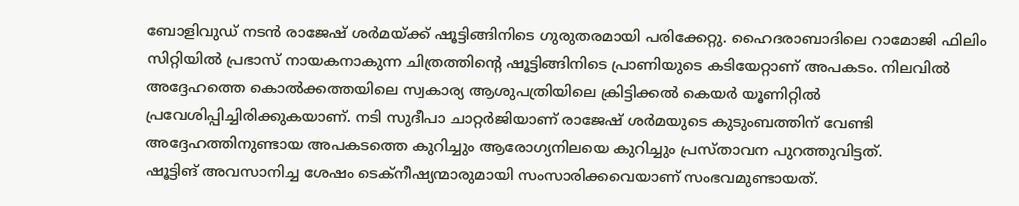ബോളിവുഡ് നടൻ രാജേഷ് ശർമയ്ക്ക് ഷൂട്ടിങ്ങിനിടെ ഗുരുതരമായി പരിക്കേറ്റു. ഹൈദരാബാദിലെ റാമോജി ഫിലിം സിറ്റിയിൽ പ്രഭാസ് നായകനാകുന്ന ചിത്രത്തിൻ്റെ ഷൂട്ടിങ്ങിനിടെ പ്രാണിയുടെ കടിയേറ്റാണ് അപകടം. നിലവിൽ അദ്ദേഹത്തെ കൊൽക്കത്തയിലെ സ്വകാര്യ ആശുപത്രിയിലെ ക്രിട്ടിക്കൽ കെയർ യൂണിറ്റിൽ പ്രവേശിപ്പിച്ചിരിക്കുകയാണ്. നടി സുദീപാ ചാറ്റർജിയാണ് രാജേഷ് ശർമയുടെ കുടുംബത്തിന് വേണ്ടി അദ്ദേഹത്തിനുണ്ടായ അപകടത്തെ കുറിച്ചും ആരോഗ്യനിലയെ കുറിച്ചും പ്രസ്താവന പുറത്തുവിട്ടത്.
ഷൂട്ടിങ് അവസാനിച്ച ശേഷം ടെക്നീഷ്യന്മാരുമായി സംസാരിക്കവെയാണ് സംഭവമുണ്ടായത്.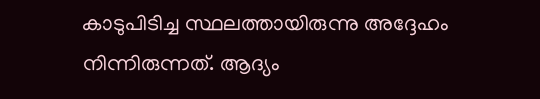കാടുപിടിച്ച സ്ഥലത്തായിരുന്നു അദ്ദേഹം നിന്നിരുന്നത്. ആദ്യം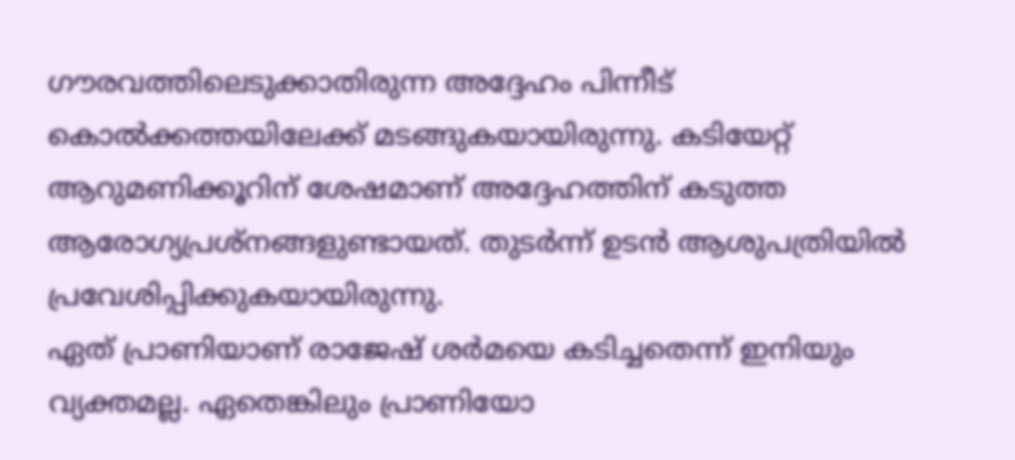ഗൗരവത്തിലെടുക്കാതിരുന്ന അദ്ദേഹം പിന്നീട് കൊൽക്കത്തയിലേക്ക് മടങ്ങുകയായിരുന്നു. കടിയേറ്റ് ആറുമണിക്കൂറിന് ശേഷമാണ് അദ്ദേഹത്തിന് കടുത്ത ആരോഗ്യപ്രശ്നങ്ങളുണ്ടായത്. തുടർന്ന് ഉടൻ ആശുപത്രിയിൽ പ്രവേശിപ്പിക്കുകയായിരുന്നു.
ഏത് പ്രാണിയാണ് രാജേഷ് ശർമയെ കടിച്ചതെന്ന് ഇനിയും വ്യക്തമല്ല. ഏതെങ്കിലും പ്രാണിയോ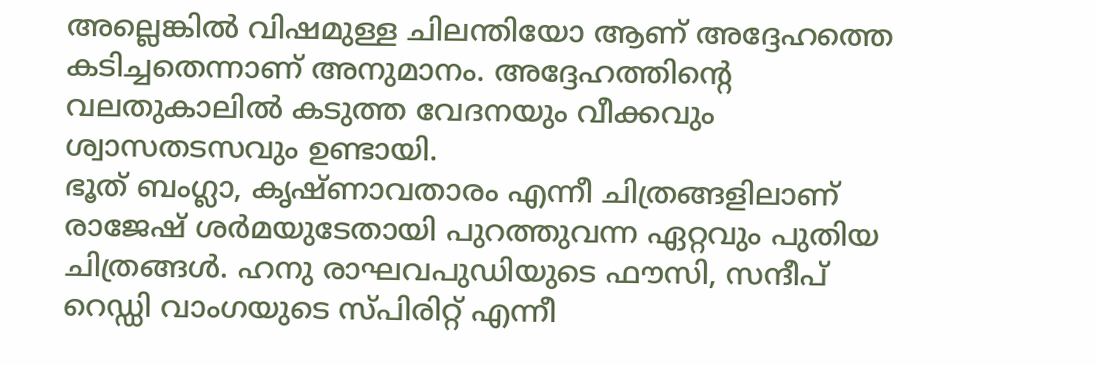അല്ലെങ്കിൽ വിഷമുള്ള ചിലന്തിയോ ആണ് അദ്ദേഹത്തെ കടിച്ചതെന്നാണ് അനുമാനം. അദ്ദേഹത്തിൻ്റെ വലതുകാലിൽ കടുത്ത വേദനയും വീക്കവും ശ്വാസതടസവും ഉണ്ടായി.
ഭൂത് ബംഗ്ലാ, കൃഷ്ണാവതാരം എന്നീ ചിത്രങ്ങളിലാണ് രാജേഷ് ശർമയുടേതായി പുറത്തുവന്ന ഏറ്റവും പുതിയ ചിത്രങ്ങൾ. ഹനു രാഘവപുഡിയുടെ ഫൗസി, സന്ദീപ് റെഡ്ഡി വാംഗയുടെ സ്പിരിറ്റ് എന്നീ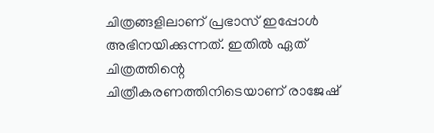ചിത്രങ്ങളിലാണ് പ്രഭാസ് ഇപ്പോൾ അഭിനയിക്കുന്നത്. ഇതിൽ ഏത് ചിത്രത്തിന്റെ ചിത്രീകരണത്തിനിടെയാണ് രാജേഷ്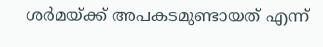ശർമയ്ക്ക് അപകടമുണ്ടായത് എന്ന്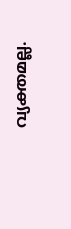വ്യക്തമല്ല.